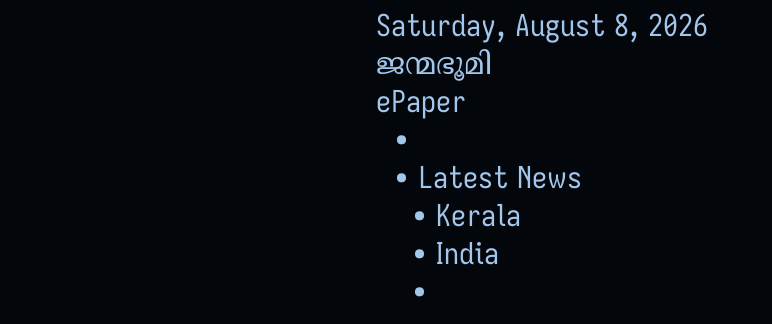Saturday, August 8, 2026
ജന്മഭൂമി
ePaper
  •
  • Latest News
    • Kerala
    • India
    •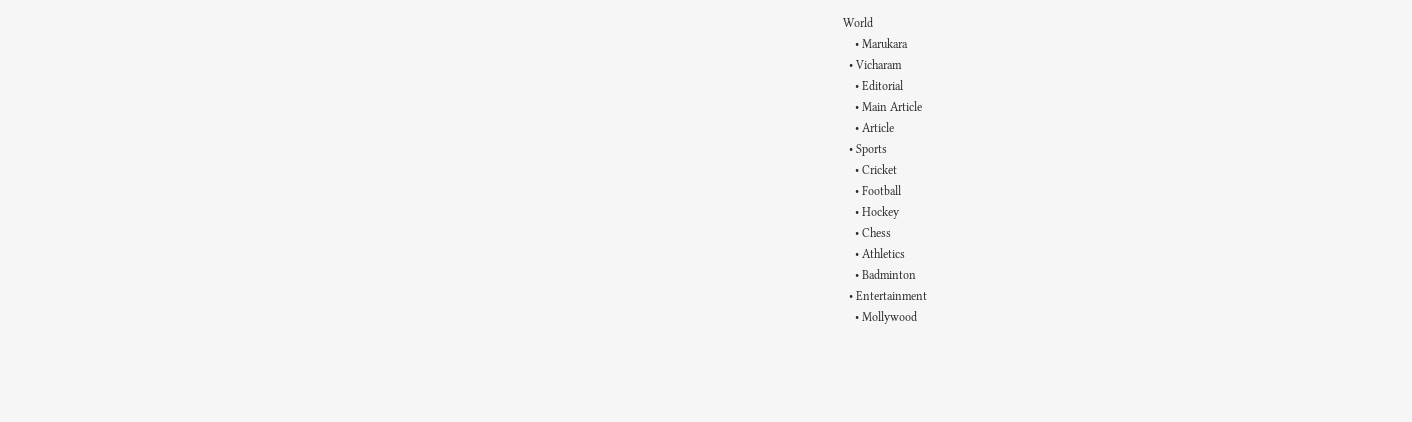World
    • Marukara
  • Vicharam
    • Editorial
    • Main Article
    • Article
  • Sports
    • Cricket
    • Football
    • Hockey
    • Chess
    • Athletics
    • Badminton
  • Entertainment
    • Mollywood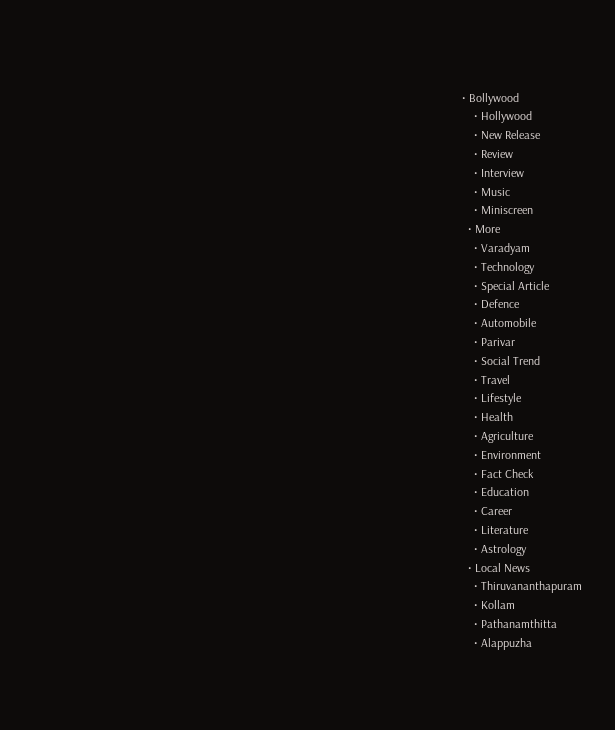• Bollywood
    • Hollywood
    • New Release
    • Review
    • Interview
    • Music
    • Miniscreen
  • More
    • Varadyam
    • Technology
    • Special Article
    • Defence
    • Automobile
    • Parivar
    • Social Trend
    • Travel
    • Lifestyle
    • Health
    • Agriculture
    • Environment
    • Fact Check
    • Education
    • Career
    • Literature
    • Astrology
  • Local News
    • Thiruvananthapuram
    • Kollam
    • Pathanamthitta
    • Alappuzha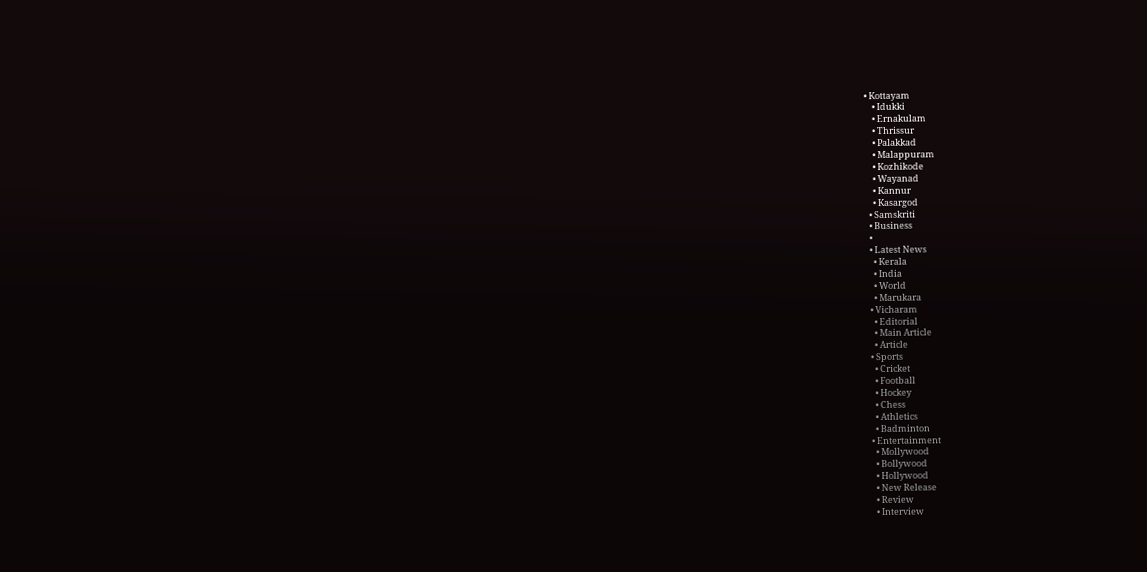• Kottayam
    • Idukki
    • Ernakulam
    • Thrissur
    • Palakkad
    • Malappuram
    • Kozhikode
    • Wayanad
    • Kannur
    • Kasargod
  • Samskriti
  • Business
  •
  • Latest News
    • Kerala
    • India
    • World
    • Marukara
  • Vicharam
    • Editorial
    • Main Article
    • Article
  • Sports
    • Cricket
    • Football
    • Hockey
    • Chess
    • Athletics
    • Badminton
  • Entertainment
    • Mollywood
    • Bollywood
    • Hollywood
    • New Release
    • Review
    • Interview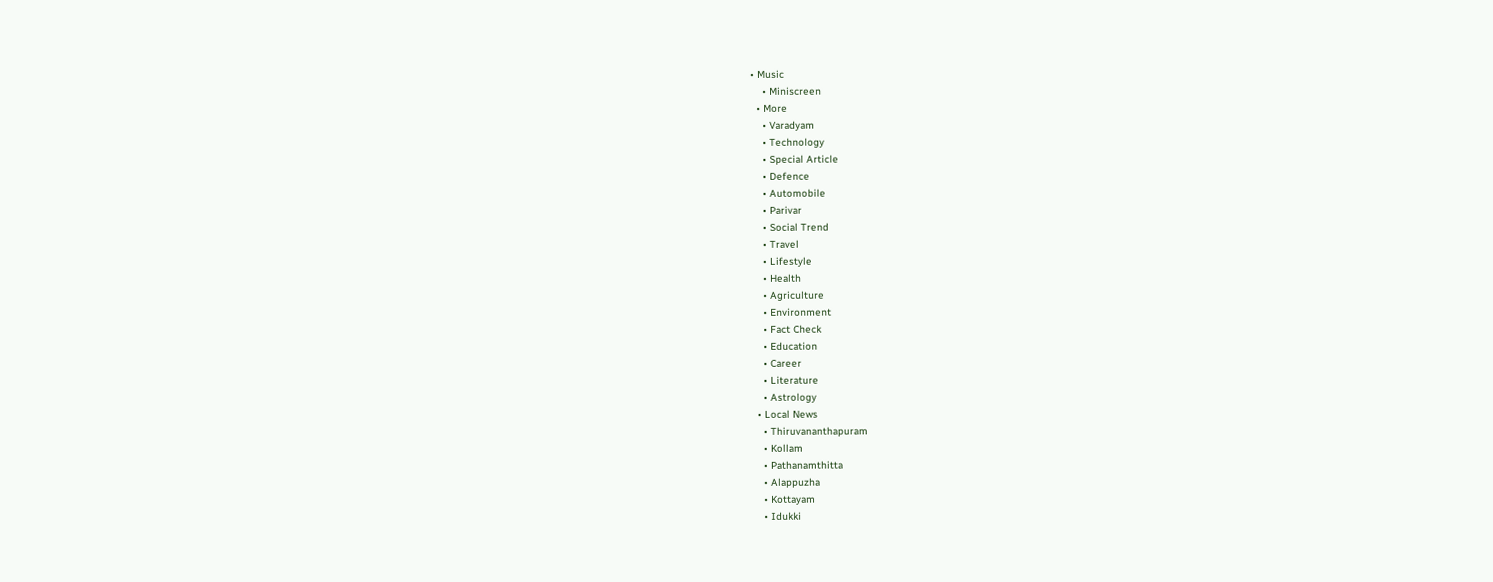• Music
    • Miniscreen
  • More
    • Varadyam
    • Technology
    • Special Article
    • Defence
    • Automobile
    • Parivar
    • Social Trend
    • Travel
    • Lifestyle
    • Health
    • Agriculture
    • Environment
    • Fact Check
    • Education
    • Career
    • Literature
    • Astrology
  • Local News
    • Thiruvananthapuram
    • Kollam
    • Pathanamthitta
    • Alappuzha
    • Kottayam
    • Idukki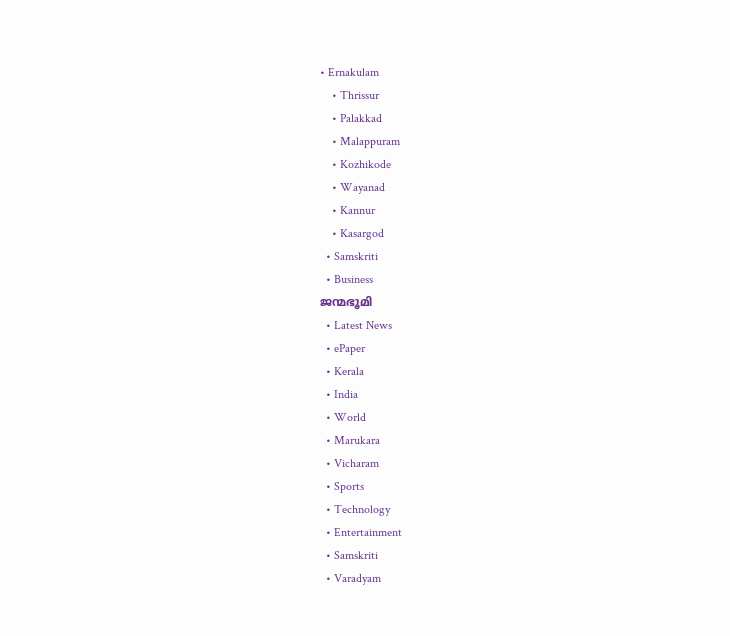• Ernakulam
    • Thrissur
    • Palakkad
    • Malappuram
    • Kozhikode
    • Wayanad
    • Kannur
    • Kasargod
  • Samskriti
  • Business
ജന്മഭൂമി
  • Latest News
  • ePaper
  • Kerala
  • India
  • World
  • Marukara
  • Vicharam
  • Sports
  • Technology
  • Entertainment
  • Samskriti
  • Varadyam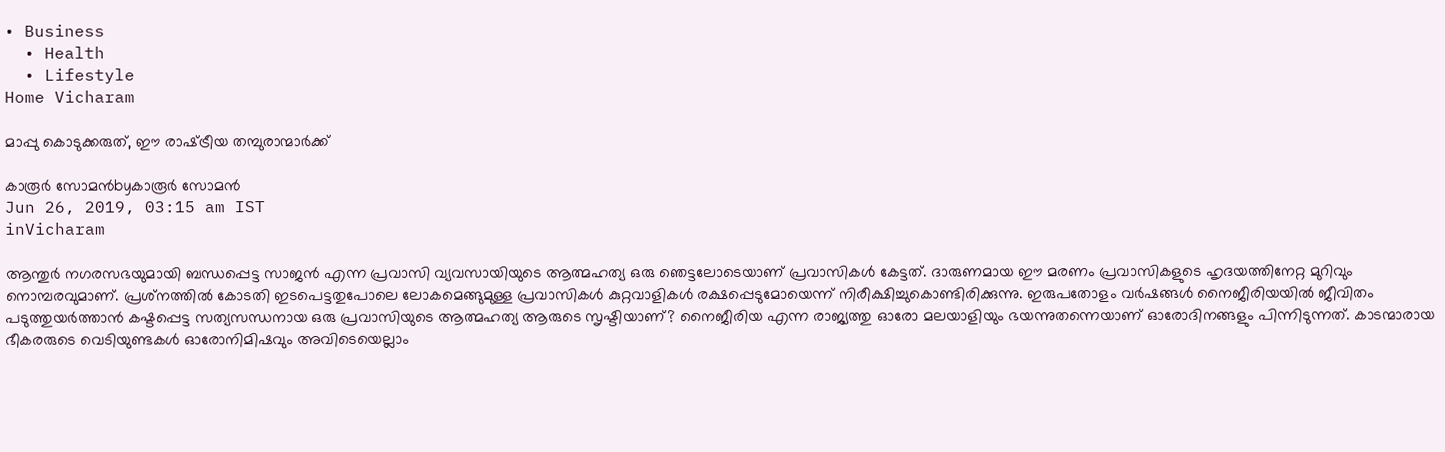• Business
  • Health
  • Lifestyle
Home Vicharam

മാപ്പു കൊടുക്കരുത്, ഈ രാഷ്‌ട്രീയ തമ്പുരാന്മാര്‍ക്ക്

കാരൂര്‍ സോമന്‍byകാരൂര്‍ സോമന്‍
Jun 26, 2019, 03:15 am IST
inVicharam

ആന്തുര്‍ നഗരസഭയുമായി ബന്ധപ്പെട്ട സാജന്‍ എന്ന പ്രവാസി വ്യവസായിയുടെ ആത്മഹത്യ ഒരു ഞെട്ടലോടെയാണ് പ്രവാസികള്‍ കേട്ടത്. ദാരുണമായ ഈ മരണം പ്രവാസികളുടെ ഹൃദയത്തിനേറ്റ മുറിവും നൊമ്പരവുമാണ്. പ്രശ്‌നത്തില്‍ കോടതി ഇടപെട്ടതുപോലെ ലോകമെങ്ങുമുള്ള പ്രവാസികള്‍ കുറ്റവാളികള്‍ രക്ഷപ്പെടുമോയെന്ന് നിരീക്ഷിച്ചുകൊണ്ടിരിക്കുന്നു. ഇരുപതോളം വര്‍ഷങ്ങള്‍ നൈജീരിയയില്‍ ജീവിതം പടുത്തുയര്‍ത്താന്‍ കഷ്ടപ്പെട്ട സത്യസന്ധനായ ഒരു പ്രവാസിയുടെ ആത്മഹത്യ ആരുടെ സൃഷ്ടിയാണ്? നൈജീരിയ എന്ന രാജ്യത്തു ഓരോ മലയാളിയും ഭയന്നുതന്നെയാണ് ഓരോദിനങ്ങളും പിന്നിടുന്നത്. കാടന്മാരായ ഭീകരരുടെ വെടിയുണ്ടകള്‍ ഓരോനിമിഷവും അവിടെയെല്ലാം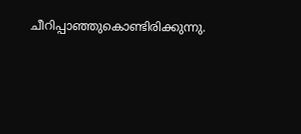ചീറിപ്പാഞ്ഞുകൊണ്ടിരിക്കുന്നു.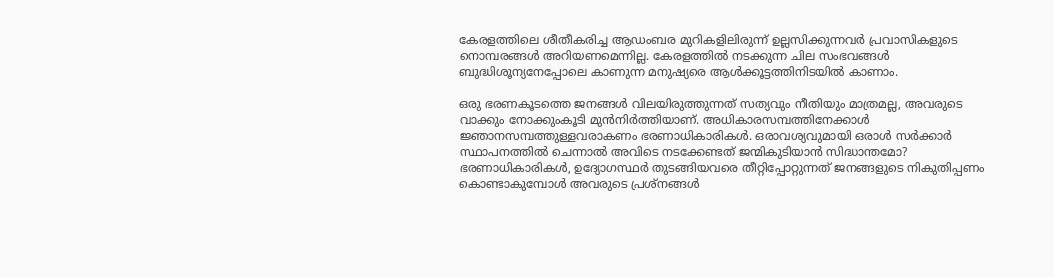കേരളത്തിലെ ശീതീകരിച്ച ആഡംബര മുറികളിലിരുന്ന് ഉല്ലസിക്കുന്നവര്‍ പ്രവാസികളുടെ നൊമ്പരങ്ങള്‍ അറിയണമെന്നില്ല. കേരളത്തില്‍ നടക്കുന്ന ചില സംഭവങ്ങള്‍ ബുദ്ധിശൂന്യനേപ്പോലെ കാണുന്ന മനുഷ്യരെ ആള്‍ക്കൂട്ടത്തിനിടയില്‍ കാണാം.

ഒരു ഭരണകൂടത്തെ ജനങ്ങള്‍ വിലയിരുത്തുന്നത് സത്യവും നീതിയും മാത്രമല്ല, അവരുടെ വാക്കും നോക്കുംകൂടി മുന്‍നിര്‍ത്തിയാണ്. അധികാരസമ്പത്തിനേക്കാള്‍ ജ്ഞാനസമ്പത്തുള്ളവരാകണം ഭരണാധികാരികള്‍. ഒരാവശ്യവുമായി ഒരാള്‍ സര്‍ക്കാര്‍ സ്ഥാപനത്തില്‍ ചെന്നാല്‍ അവിടെ നടക്കേണ്ടത് ജന്മികുടിയാന്‍ സിദ്ധാന്തമോ? ഭരണാധികാരികള്‍, ഉദ്യോഗസ്ഥര്‍ തുടങ്ങിയവരെ തീറ്റിപ്പോറ്റുന്നത് ജനങ്ങളുടെ നികുതിപ്പണം കൊണ്ടാകുമ്പോള്‍ അവരുടെ പ്രശ്‌നങ്ങള്‍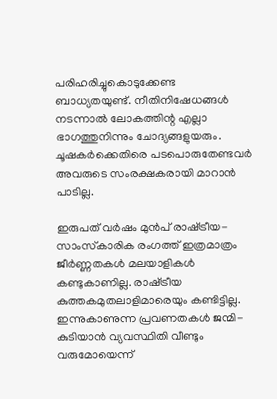പരിഹരിച്ചുകൊടുക്കേണ്ട ബാധ്യതയുണ്ട്. നീതിനിഷേധങ്ങള്‍ നടന്നാല്‍ ലോകത്തിന്റ എല്ലാ ഭാഗത്തുനിന്നും ചോദ്യങ്ങളുയരും. ചൂഷകര്‍ക്കെതിരെ പടപൊരുതേണ്ടവര്‍ അവരുടെ സംരക്ഷകരായി മാറാന്‍ പാടില്ല.

ഇരുപത് വര്‍ഷം മുന്‍പ് രാഷ്‌ട്രീയ-സാംസ്‌കാരിക രംഗത്ത് ഇത്രമാത്രം ജീര്‍ണ്ണതകള്‍ മലയാളികള്‍ കണ്ടുകാണില്ല. രാഷ്‌ട്രീയ കുത്തകമുതലാളിമാരെയും കണ്ടിട്ടില്ല. ഇന്നുകാണുന്ന പ്രവണതകള്‍ ജന്മി-കുടിയാന്‍ വ്യവസ്ഥിതി വീണ്ടും വരുമോയെന്ന്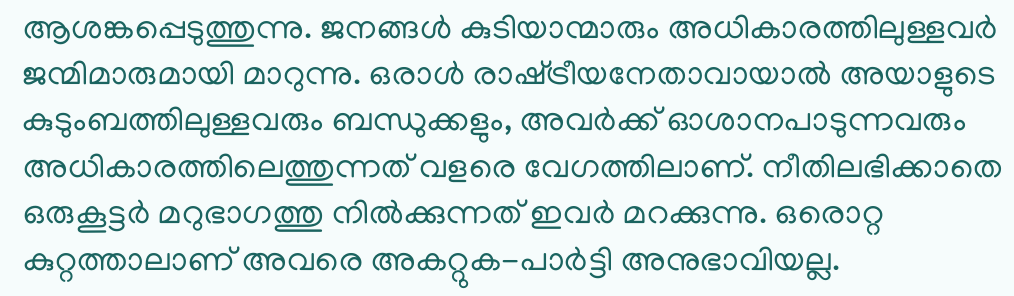ആശങ്കപ്പെടുത്തുന്നു. ജനങ്ങള്‍ കുടിയാന്മാരും അധികാരത്തിലുള്ളവര്‍ ജന്മിമാരുമായി മാറുന്നു. ഒരാള്‍ രാഷ്‌ട്രീയനേതാവായാല്‍ അയാളുടെ കുടുംബത്തിലുള്ളവരും ബന്ധുക്കളും, അവര്‍ക്ക് ഓശാനപാടുന്നവരും അധികാരത്തിലെത്തുന്നത് വളരെ വേഗത്തിലാണ്. നീതിലഭിക്കാതെ ഒരുകൂട്ടര്‍ മറുഭാഗത്തു നില്‍ക്കുന്നത് ഇവര്‍ മറക്കുന്നു. ഒരൊറ്റ കുറ്റത്താലാണ് അവരെ അകറ്റുക-പാര്‍ട്ടി അനുഭാവിയല്ല.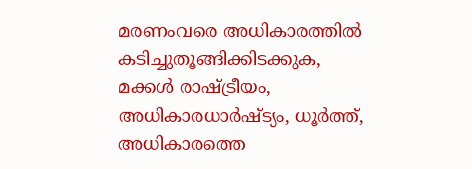മരണംവരെ അധികാരത്തില്‍ കടിച്ചുതൂങ്ങിക്കിടക്കുക, മക്കള്‍ രാഷ്‌ട്രീയം, അധികാരധാര്‍ഷ്ട്യം, ധൂര്‍ത്ത്, അധികാരത്തെ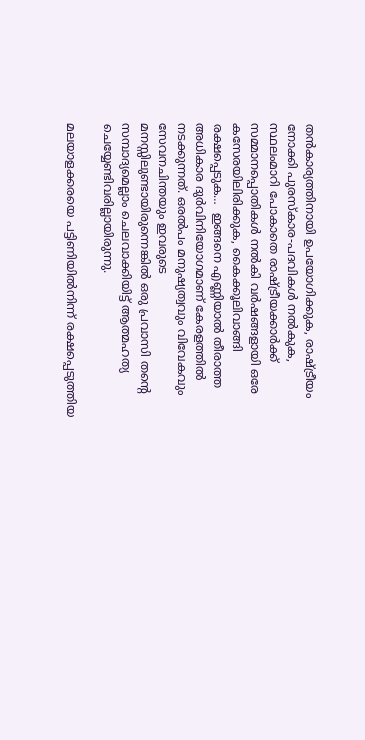തന്‍കാര്യത്തിനായി ഉപയോഗിക്കുക, രാഷ്‌ട്രീയം നോക്കി പുരസ്‌കാര-പദവികള്‍ നല്‍കുക, സ്ഥലംമാറി പോകാതെ രാഷ്‌ട്രീയക്കാര്‍ക്ക് സമ്മാനപ്പൊതികള്‍ നല്‍കി വര്‍ഷങ്ങളായി ഒരേ കസേരയിലിരിക്കുക, കൈക്കൂലിവാങ്ങി രക്ഷപ്പെടുക…  ഇങ്ങനെ എണ്ണിയാല്‍ തീരാത്ത അധികാര ദുര്‍വിനിയോഗമാണ് കേരളത്തില്‍ നടക്കുന്നത്. ഒരല്‍പം മനുഷ്യത്വവും വിവേകവും സേവനചിന്തയും ഇവരുടെ മനസ്സിലുണ്ടായിരുന്നെങ്കില്‍ ഒരു പ്രവാസി തന്റെ സമ്പാദ്യമെല്ലാം ചെലവാക്കിയിട്ട് ആത്മഹത്യ ചെയ്യേണ്ടിവരില്ലായിരുന്നു.

മലയാളക്കരയെ പട്ടിണിയില്‍നിന്ന് രക്ഷപ്പെടുത്തിയ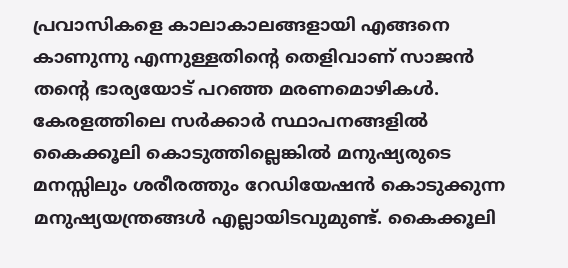പ്രവാസികളെ കാലാകാലങ്ങളായി എങ്ങനെ കാണുന്നു എന്നുള്ളതിന്റെ തെളിവാണ് സാജന്‍ തന്റെ ഭാര്യയോട് പറഞ്ഞ മരണമൊഴികള്‍. കേരളത്തിലെ സര്‍ക്കാര്‍ സ്ഥാപനങ്ങളില്‍ കൈക്കൂലി കൊടുത്തില്ലെങ്കില്‍ മനുഷ്യരുടെ മനസ്സിലും ശരീരത്തും റേഡിയേഷന്‍ കൊടുക്കുന്ന മനുഷ്യയന്ത്രങ്ങള്‍ എല്ലായിടവുമുണ്ട്. കൈക്കൂലി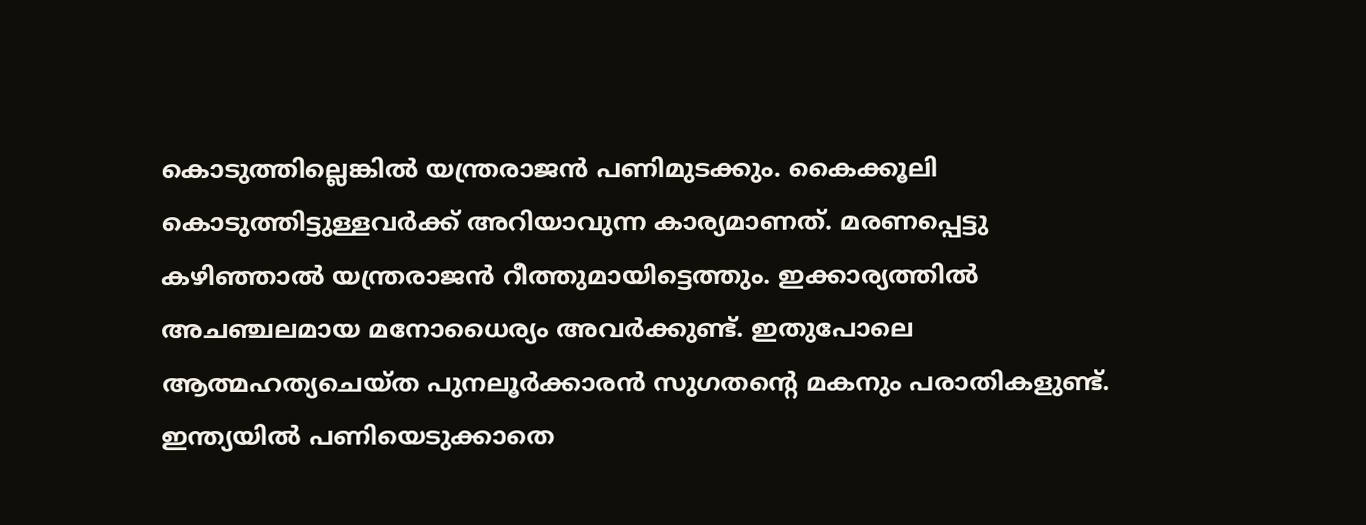കൊടുത്തില്ലെങ്കില്‍ യന്ത്രരാജന്‍ പണിമുടക്കും. കൈക്കൂലി കൊടുത്തിട്ടുള്ളവര്‍ക്ക് അറിയാവുന്ന കാര്യമാണത്. മരണപ്പെട്ടു കഴിഞ്ഞാല്‍ യന്ത്രരാജന്‍ റീത്തുമായിട്ടെത്തും. ഇക്കാര്യത്തില്‍ അചഞ്ചലമായ മനോധൈര്യം അവര്‍ക്കുണ്ട്. ഇതുപോലെ ആത്മഹത്യചെയ്ത പുനലൂര്‍ക്കാരന്‍ സുഗതന്റെ മകനും പരാതികളുണ്ട്. ഇന്ത്യയില്‍ പണിയെടുക്കാതെ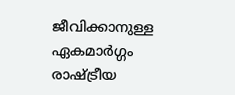ജീവിക്കാനുള്ള ഏകമാര്‍ഗ്ഗം രാഷ്‌ട്രീയ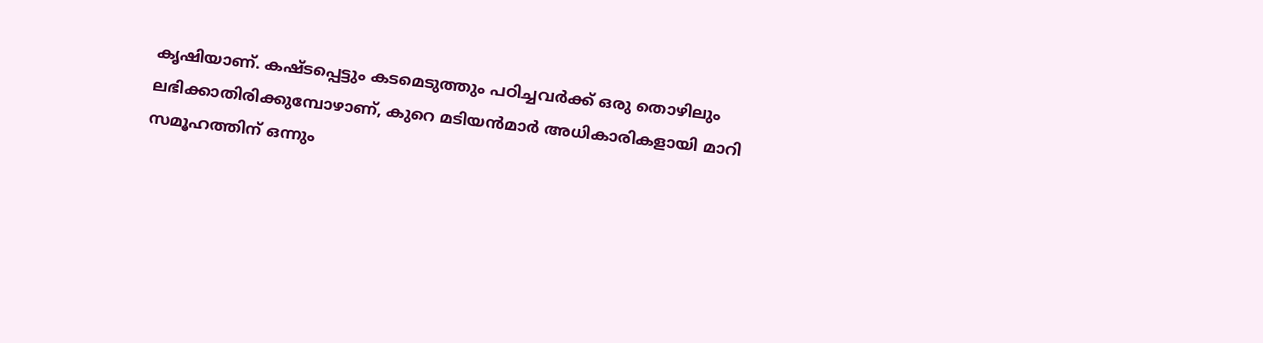കൃഷിയാണ്. കഷ്ടപ്പെട്ടും കടമെടുത്തും പഠിച്ചവര്‍ക്ക് ഒരു തൊഴിലും ലഭിക്കാതിരിക്കുമ്പോഴാണ്, കുറെ മടിയന്‍മാര്‍ അധികാരികളായി മാറി സമൂഹത്തിന് ഒന്നും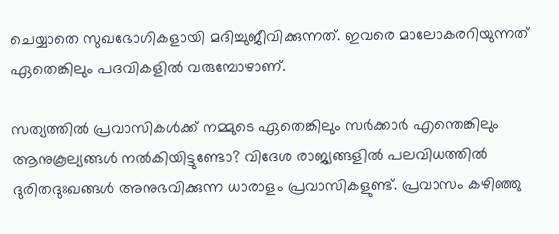ചെയ്യാതെ സുഖഭോഗികളായി മദിച്ചുജീവിക്കുന്നത്. ഇവരെ മാലോകരറിയുന്നത് ഏതെങ്കിലും പദവികളില്‍ വരുമ്പോഴാണ്.

സത്യത്തില്‍ പ്രവാസികള്‍ക്ക് നമ്മുടെ ഏതെങ്കിലും സര്‍ക്കാര്‍ എന്തെങ്കിലും ആനുകൂല്യങ്ങള്‍ നല്‍കിയിട്ടുണ്ടോ? വിദേശ രാജ്യങ്ങളില്‍ പലവിധത്തില്‍ ദുരിതദുഃഖങ്ങള്‍ അനുഭവിക്കുന്ന ധാരാളം പ്രവാസികളുണ്ട്. പ്രവാസം കഴിഞ്ഞു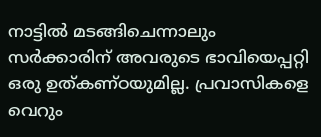നാട്ടില്‍ മടങ്ങിചെന്നാലും സര്‍ക്കാരിന് അവരുടെ ഭാവിയെപ്പറ്റി ഒരു ഉത്കണ്ഠയുമില്ല. പ്രവാസികളെ വെറും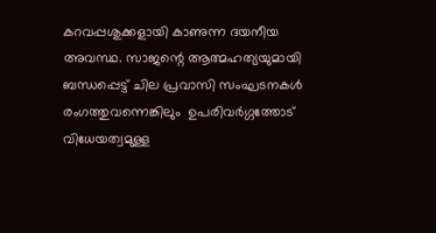കറവപ്പശുക്കളായി കാണുന്ന ദയനീയ അവസ്ഥ. സാജന്റെ ആത്മഹത്യയുമായി ബന്ധപ്പെട്ട് ചില പ്രവാസി സംഘടനകള്‍ രംഗത്തുവന്നെങ്കിലും  ഉപരിവര്‍ഗ്ഗത്തോട് വിധേയത്വമുള്ള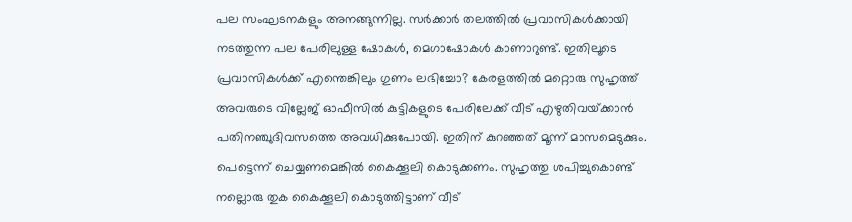പല സംഘടനകളും അനങ്ങുന്നില്ല. സര്‍ക്കാര്‍ തലത്തില്‍ പ്രവാസികള്‍ക്കായി നടത്തുന്ന പല പേരിലുള്ള ഷോകള്‍, മെഗാഷോകള്‍ കാണാറുണ്ട്. ഇതിലൂടെ പ്രവാസികള്‍ക്ക് എന്തെങ്കിലും ഗുണം ലഭിച്ചോ? കേരളത്തില്‍ മറ്റൊരു സുഹൃത്ത് അവരുടെ വില്ലേജ് ഓഫീസില്‍ കുട്ടികളുടെ പേരിലേക്ക് വീട് എഴുതിവയ്‌ക്കാന്‍ പതിനഞ്ചുദിവസത്തെ അവധിക്കുപോയി. ഇതിന് കുറഞ്ഞത് മൂന്ന് മാസമെടുക്കും. പെട്ടെന്ന് ചെയ്യണമെങ്കില്‍ കൈക്കൂലി കൊടുക്കണം. സുഹൃത്തു ശപിച്ചുകൊണ്ട് നല്ലൊരു തുക കൈക്കൂലി കൊടുത്തിട്ടാണ് വീട്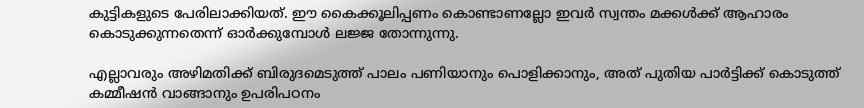കുട്ടികളുടെ പേരിലാക്കിയത്. ഈ കൈക്കൂലിപ്പണം കൊണ്ടാണല്ലോ ഇവര്‍ സ്വന്തം മക്കള്‍ക്ക് ആഹാരം കൊടുക്കുന്നതെന്ന് ഓര്‍ക്കുമ്പോള്‍ ലജ്ജ തോന്നുന്നു.

എല്ലാവരും അഴിമതിക്ക് ബിരുദമെടുത്ത് പാലം പണിയാനും പൊളിക്കാനും, അത് പുതിയ പാര്‍ട്ടിക്ക് കൊടുത്ത് കമ്മീഷന്‍ വാങ്ങാനും ഉപരിപഠനം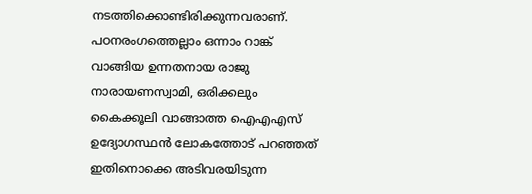നടത്തിക്കൊണ്ടിരിക്കുന്നവരാണ്. പഠനരംഗത്തെല്ലാം ഒന്നാം റാങ്ക് വാങ്ങിയ ഉന്നതനായ രാജു നാരായണസ്വാമി, ഒരിക്കലും കൈക്കൂലി വാങ്ങാത്ത ഐഎഎസ് ഉദ്യോഗസ്ഥന്‍ ലോകത്തോട് പറഞ്ഞത് ഇതിനൊക്കെ അടിവരയിടുന്ന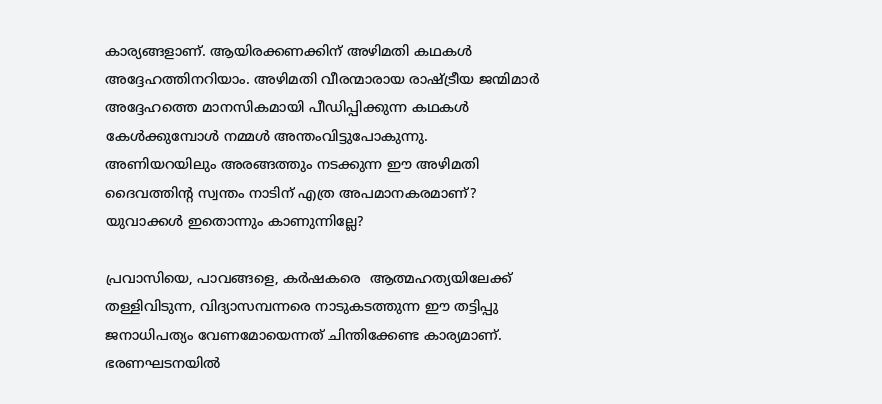കാര്യങ്ങളാണ്. ആയിരക്കണക്കിന് അഴിമതി കഥകള്‍ അദ്ദേഹത്തിനറിയാം. അഴിമതി വീരന്മാരായ രാഷ്‌ട്രീയ ജന്മിമാര്‍ അദ്ദേഹത്തെ മാനസികമായി പീഡിപ്പിക്കുന്ന കഥകള്‍ കേള്‍ക്കുമ്പോള്‍ നമ്മള്‍ അന്തംവിട്ടുപോകുന്നു. അണിയറയിലും അരങ്ങത്തും നടക്കുന്ന ഈ അഴിമതി ദൈവത്തിന്റ സ്വന്തം നാടിന് എത്ര അപമാനകരമാണ്? യുവാക്കള്‍ ഇതൊന്നും കാണുന്നില്ലേ?

പ്രവാസിയെ, പാവങ്ങളെ, കര്‍ഷകരെ  ആത്മഹത്യയിലേക്ക് തള്ളിവിടുന്ന, വിദ്യാസമ്പന്നരെ നാടുകടത്തുന്ന ഈ തട്ടിപ്പു ജനാധിപത്യം വേണമോയെന്നത് ചിന്തിക്കേണ്ട കാര്യമാണ്. ഭരണഘടനയില്‍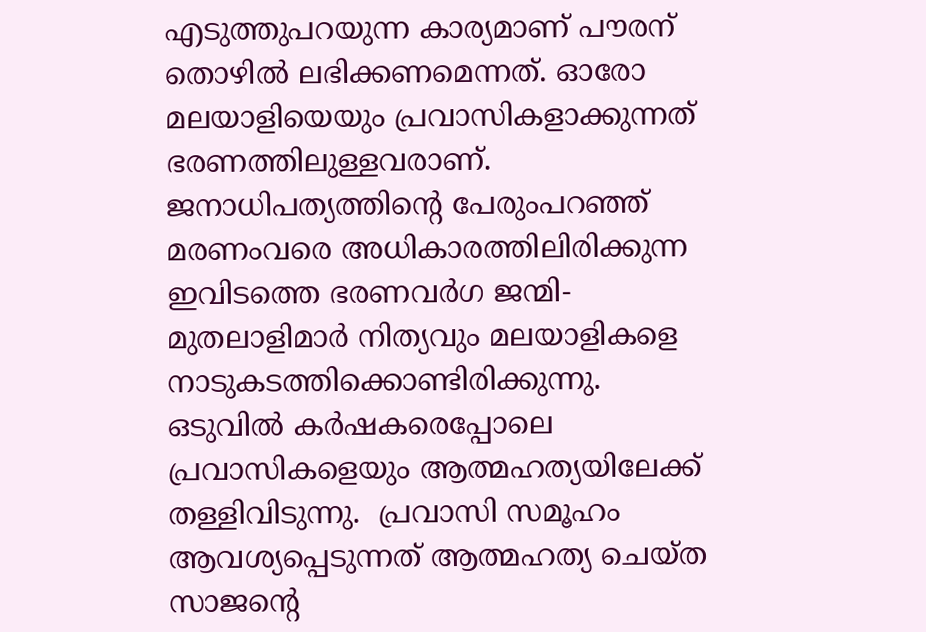എടുത്തുപറയുന്ന കാര്യമാണ് പൗരന് തൊഴില്‍ ലഭിക്കണമെന്നത്. ഓരോ മലയാളിയെയും പ്രവാസികളാക്കുന്നത് ഭരണത്തിലുള്ളവരാണ്.  ജനാധിപത്യത്തിന്റെ പേരുംപറഞ്ഞ് മരണംവരെ അധികാരത്തിലിരിക്കുന്ന ഇവിടത്തെ ഭരണവര്‍ഗ ജന്മി-മുതലാളിമാര്‍ നിത്യവും മലയാളികളെ നാടുകടത്തിക്കൊണ്ടിരിക്കുന്നു. ഒടുവില്‍ കര്‍ഷകരെപ്പോലെ പ്രവാസികളെയും ആത്മഹത്യയിലേക്ക് തള്ളിവിടുന്നു.  പ്രവാസി സമൂഹം ആവശ്യപ്പെടുന്നത് ആത്മഹത്യ ചെയ്ത സാജന്റെ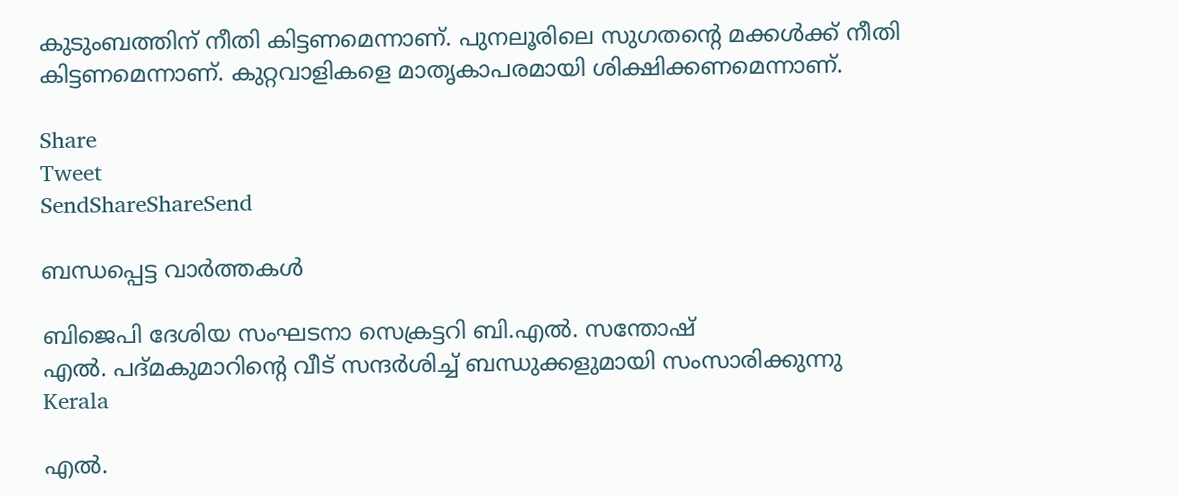കുടുംബത്തിന് നീതി കിട്ടണമെന്നാണ്. പുനലൂരിലെ സുഗതന്റെ മക്കള്‍ക്ക് നീതി കിട്ടണമെന്നാണ്. കുറ്റവാളികളെ മാതൃകാപരമായി ശിക്ഷിക്കണമെന്നാണ്.

Share
Tweet
SendShareShareSend

ബന്ധപ്പെട്ട വാര്‍ത്തകള്‍

ബിജെപി ദേശിയ സംഘടനാ സെക്രട്ടറി ബി.എല്‍. സന്തോഷ്
എല്‍. പദ്മകുമാറിന്റെ വീട് സന്ദര്‍ശിച്ച് ബന്ധുക്കളുമായി സംസാരിക്കുന്നു
Kerala

എല്‍.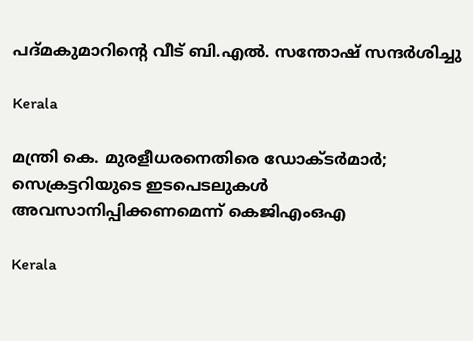പദ്മകുമാറിന്റെ വീട് ബി.എല്‍. സന്തോഷ് സന്ദര്‍ശിച്ചു

Kerala

മന്ത്രി കെ. മുരളീധരനെതിരെ ഡോക്ടര്‍മാര്‍; സെക്രട്ടറിയുടെ ഇടപെടലുകള്‍ അവസാനിപ്പിക്കണമെന്ന് കെജിഎംഒഎ

Kerala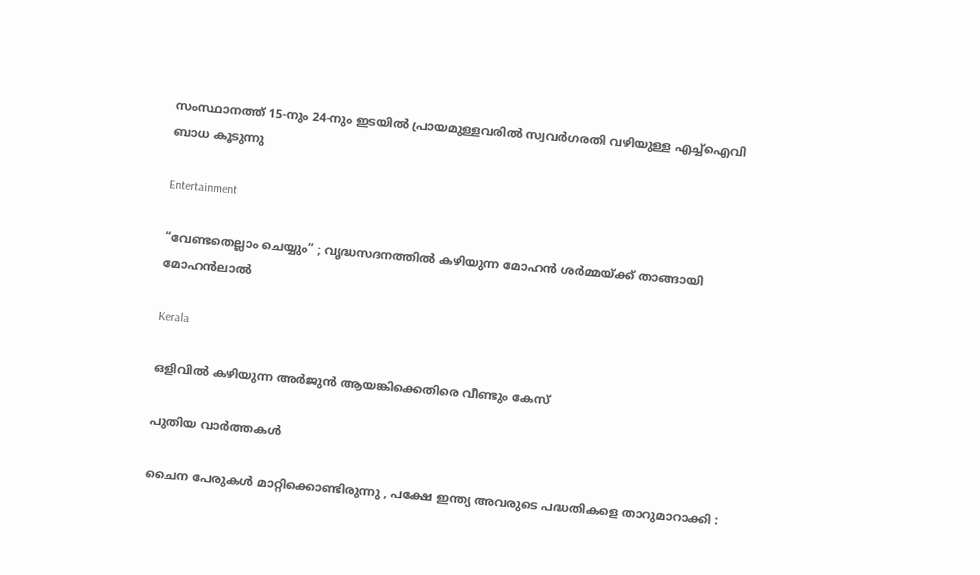സംസ്ഥാനത്ത് 15-നും 24-നും ഇടയിൽ പ്രായമുള്ളവരിൽ സ്വവർഗരതി വഴിയുള്ള എച്ച്ഐവി ബാധ കൂടുന്നു

Entertainment

“വേണ്ടതെല്ലാം ചെയ്യും” ; വൃദ്ധസദനത്തിൽ കഴിയുന്ന മോഹൻ ശർമ്മയ്‌ക്ക് താങ്ങായി മോഹൻലാൽ

Kerala

ഒളിവില്‍ കഴിയുന്ന അർജുൻ ആയങ്കിക്കെതിരെ വീണ്ടും കേസ്

പുതിയ വാര്‍ത്തകള്‍

ചൈന പേരുകൾ മാറ്റിക്കൊണ്ടിരുന്നു , പക്ഷേ ഇന്ത്യ അവരുടെ പദ്ധതികളെ താറുമാറാക്കി :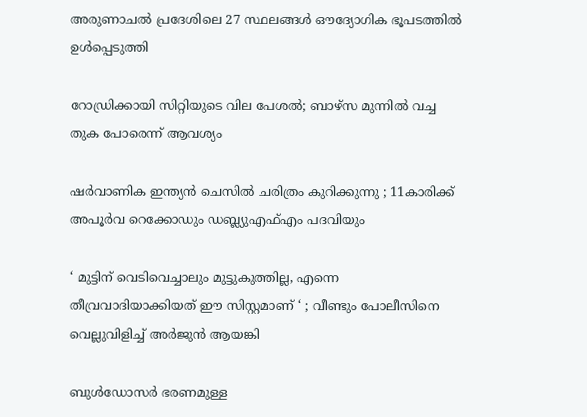അരുണാചൽ പ്രദേശിലെ 27 സ്ഥലങ്ങൾ ഔദ്യോഗിക ഭൂപടത്തിൽ ഉൾപ്പെടുത്തി

റോഡ്രിക്കായി സിറ്റിയുടെ വില പേശല്‍; ബാഴ്‌സ മുന്നില്‍ വച്ച തുക പോരെന്ന് ആവശ്യം

ഷർവാണിക ഇന്ത്യൻ ചെസിൽ ചരിത്രം കുറിക്കുന്നു ; 11കാരിക്ക് അപൂർവ റെക്കോഡും ഡബ്ല്യുഎഫ്എം പദവിയും

‘ മുട്ടിന് വെടിവെച്ചാലും മുട്ടുകുത്തില്ല, എന്നെ തീവ്രവാദിയാക്കിയത് ഈ സിസ്റ്റമാണ് ‘ ; വീണ്ടും പോലീസിനെ വെല്ലുവിളിച്ച് അര്‍ജുന്‍ ആയങ്കി

ബുള്‍ഡോസര്‍ ഭരണമുള്ള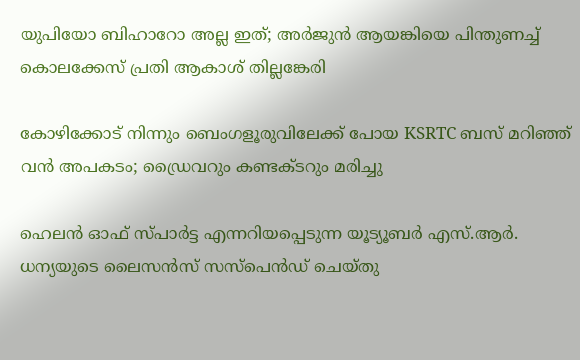യുപിയോ ബിഹാറോ അല്ല ഇത്; അര്‍ജുന്‍ ആയങ്കിയെ പിന്തുണച്ച് കൊലക്കേസ് പ്രതി ആകാശ് തില്ലങ്കേരി

കോഴിക്കോട് നിന്നും ബെംഗളൂരുവിലേക്ക് പോയ KSRTC ബസ് മറിഞ്ഞ് വൻ അപകടം; ഡ്രൈവറും കണ്ടക്ടറും മരിച്ചു

ഹെലൻ ഓഫ് സ്പാർട്ട എന്നറിയപ്പെടുന്ന യൂട്യൂബർ എസ്.ആർ. ധന്യയുടെ ലൈസൻസ് സസ്‌പെൻഡ് ചെയ്തു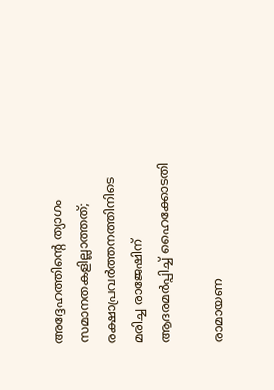അദ്ദേഹത്തിന്റെ ത്യാഗം സമാനതകളില്ലാത്തത്; രക്ഷാപ്രവർത്തനത്തിനിടെ മരിച്ച രാജേഷിന് ആദരമർപ്പിച്ച് ഹൈക്കോടതി

രാമായണ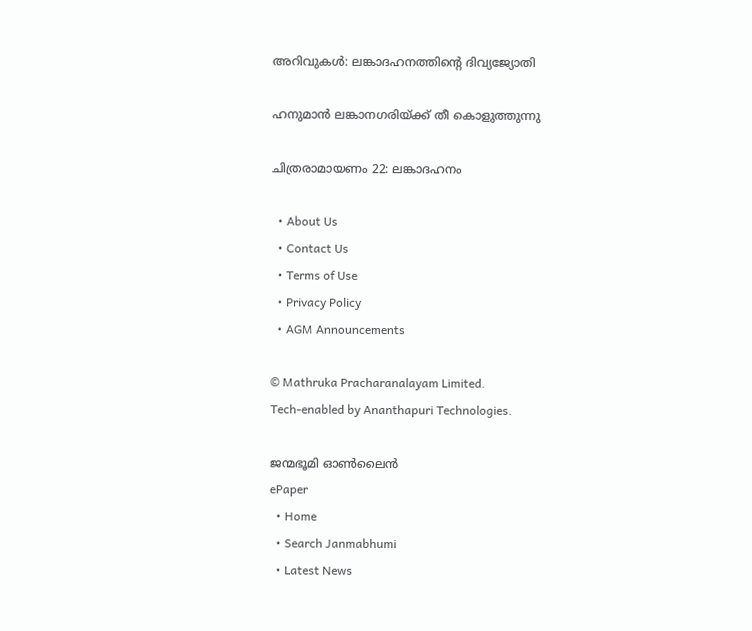അറിവുകള്‍: ലങ്കാദഹനത്തിന്റെ ദിവ്യജ്യോതി

ഹനുമാന്‍ ലങ്കാനഗരിയ്ക്ക് തീ കൊളുത്തുന്നു

ചിത്രരാമായണം 22: ലങ്കാദഹനം

  • About Us
  • Contact Us
  • Terms of Use
  • Privacy Policy
  • AGM Announcements

© Mathruka Pracharanalayam Limited.
Tech-enabled by Ananthapuri Technologies.

ജന്മഭൂമി ഓണ്‍ലൈന്‍
ePaper
  • Home
  • Search Janmabhumi
  • Latest News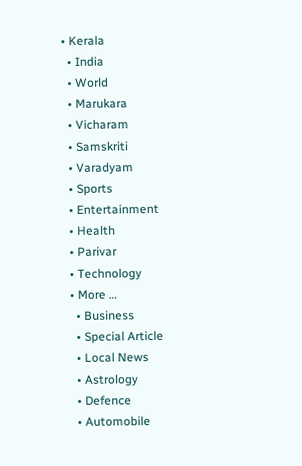• Kerala
  • India
  • World
  • Marukara
  • Vicharam
  • Samskriti
  • Varadyam
  • Sports
  • Entertainment
  • Health
  • Parivar
  • Technology
  • More …
    • Business
    • Special Article
    • Local News
    • Astrology
    • Defence
    • Automobile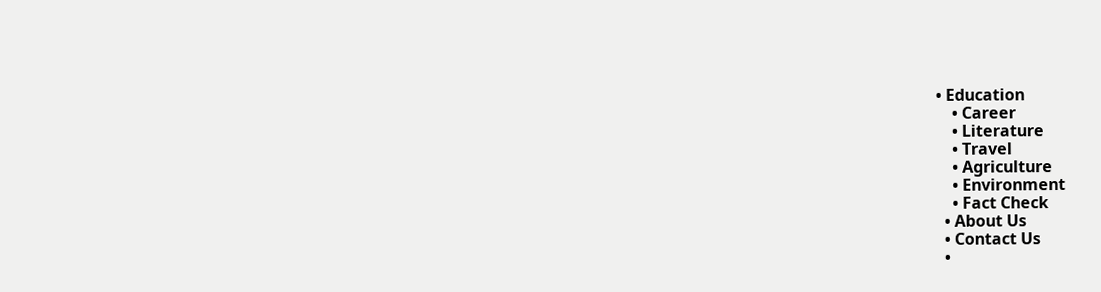• Education
    • Career
    • Literature
    • Travel
    • Agriculture
    • Environment
    • Fact Check
  • About Us
  • Contact Us
  •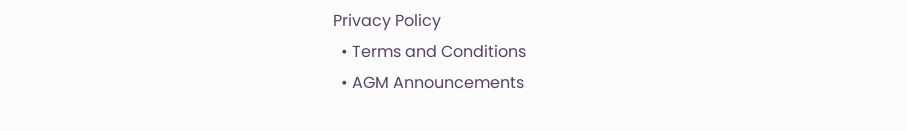Privacy Policy
  • Terms and Conditions
  • AGM Announcements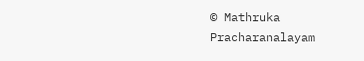© Mathruka Pracharanalayam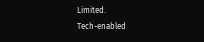Limited.
Tech-enabled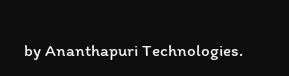by Ananthapuri Technologies.